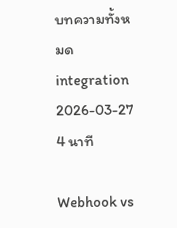บทความทั้งหมด
integration 2026-03-27 4 นาที

Webhook vs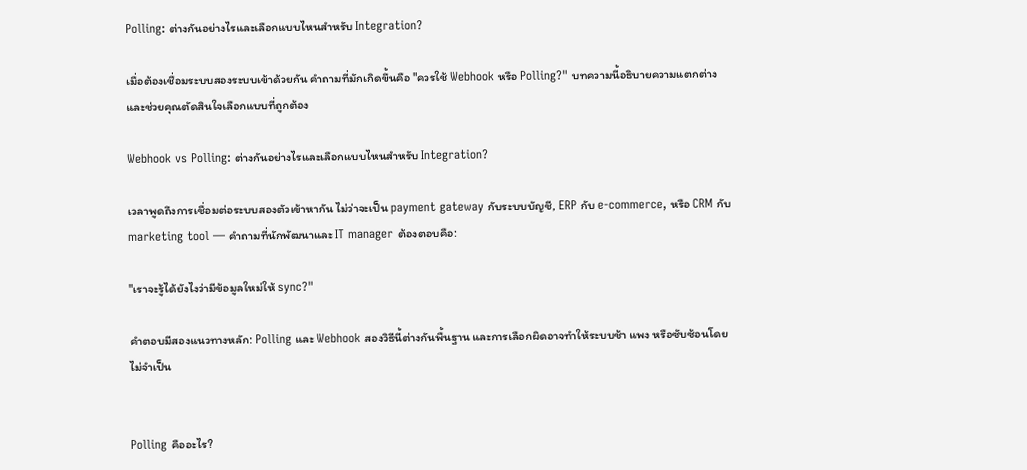Polling: ต่างกันอย่างไรและเลือกแบบไหนสำหรับ Integration?

เมื่อต้องเชื่อมระบบสองระบบเข้าด้วยกัน คำถามที่มักเกิดขึ้นคือ "ควรใช้ Webhook หรือ Polling?" บทความนี้อธิบายความแตกต่างและช่วยคุณตัดสินใจเลือกแบบที่ถูกต้อง

Webhook vs Polling: ต่างกันอย่างไรและเลือกแบบไหนสำหรับ Integration?

เวลาพูดถึงการเชื่อมต่อระบบสองตัวเข้าหากัน ไม่ว่าจะเป็น payment gateway กับระบบบัญชี, ERP กับ e-commerce, หรือ CRM กับ marketing tool — คำถามที่นักพัฒนาและ IT manager ต้องตอบคือ:

"เราจะรู้ได้ยังไงว่ามีข้อมูลใหม่ให้ sync?"

คำตอบมีสองแนวทางหลัก: Polling และ Webhook สองวิธีนี้ต่างกันพื้นฐาน และการเลือกผิดอาจทำให้ระบบช้า แพง หรือซับซ้อนโดยไม่จำเป็น


Polling คืออะไร?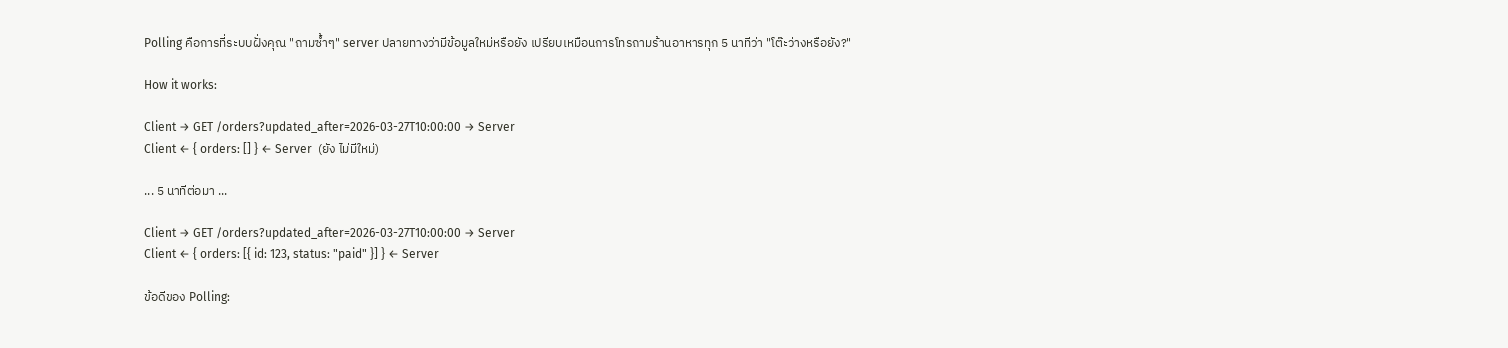Polling คือการที่ระบบฝั่งคุณ "ถามซ้ำๆ" server ปลายทางว่ามีข้อมูลใหม่หรือยัง เปรียบเหมือนการโทรถามร้านอาหารทุก 5 นาทีว่า "โต๊ะว่างหรือยัง?"

How it works:

Client → GET /orders?updated_after=2026-03-27T10:00:00 → Server
Client ← { orders: [] } ← Server  (ยัง ไม่มีใหม่)

... 5 นาทีต่อมา ...

Client → GET /orders?updated_after=2026-03-27T10:00:00 → Server
Client ← { orders: [{ id: 123, status: "paid" }] } ← Server

ข้อดีของ Polling: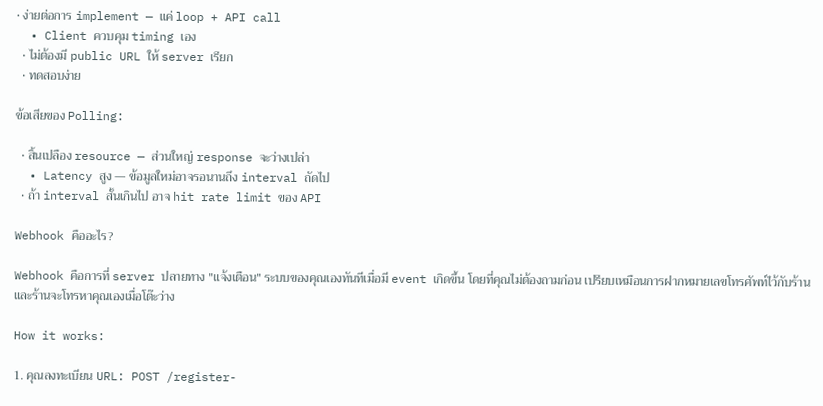• ง่ายต่อการ implement — แค่ loop + API call
  • Client ควบคุม timing เอง
  • ไม่ต้องมี public URL ให้ server เรียก
  • ทดสอบง่าย

ข้อเสียของ Polling:

  • สิ้นเปลือง resource — ส่วนใหญ่ response จะว่างเปล่า
  • Latency สูง — ข้อมูลใหม่อาจรอนานถึง interval ถัดไป
  • ถ้า interval สั้นเกินไป อาจ hit rate limit ของ API

Webhook คืออะไร?

Webhook คือการที่ server ปลายทาง "แจ้งเตือน" ระบบของคุณเองทันทีเมื่อมี event เกิดขึ้น โดยที่คุณไม่ต้องถามก่อน เปรียบเหมือนการฝากหมายเลขโทรศัพท์ไว้กับร้าน และร้านจะโทรหาคุณเองเมื่อโต๊ะว่าง

How it works:

1. คุณลงทะเบียน URL: POST /register-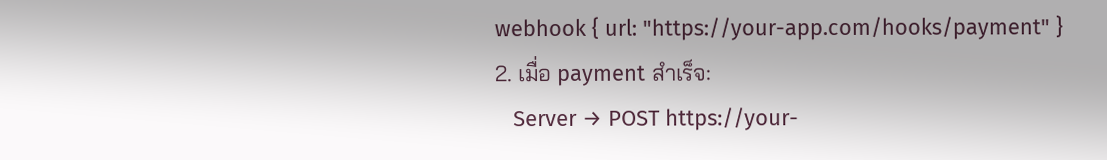webhook { url: "https://your-app.com/hooks/payment" }
2. เมื่อ payment สำเร็จ:
   Server → POST https://your-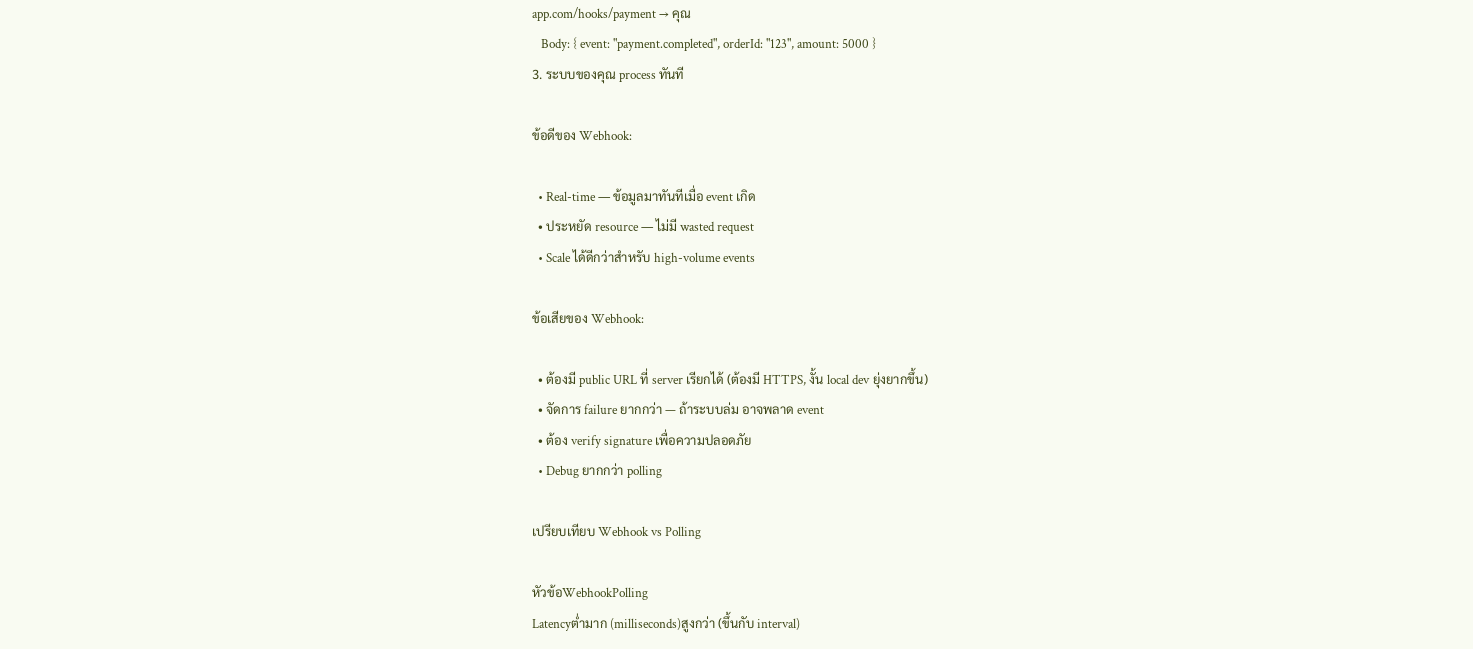app.com/hooks/payment → คุณ
   Body: { event: "payment.completed", orderId: "123", amount: 5000 }
3. ระบบของคุณ process ทันที

ข้อดีของ Webhook:

  • Real-time — ข้อมูลมาทันทีเมื่อ event เกิด
  • ประหยัด resource — ไม่มี wasted request
  • Scale ได้ดีกว่าสำหรับ high-volume events

ข้อเสียของ Webhook:

  • ต้องมี public URL ที่ server เรียกได้ (ต้องมี HTTPS, งั้น local dev ยุ่งยากขึ้น)
  • จัดการ failure ยากกว่า — ถ้าระบบล่ม อาจพลาด event
  • ต้อง verify signature เพื่อความปลอดภัย
  • Debug ยากกว่า polling

เปรียบเทียบ Webhook vs Polling

หัวข้อWebhookPolling
Latencyต่ำมาก (milliseconds)สูงกว่า (ขึ้นกับ interval)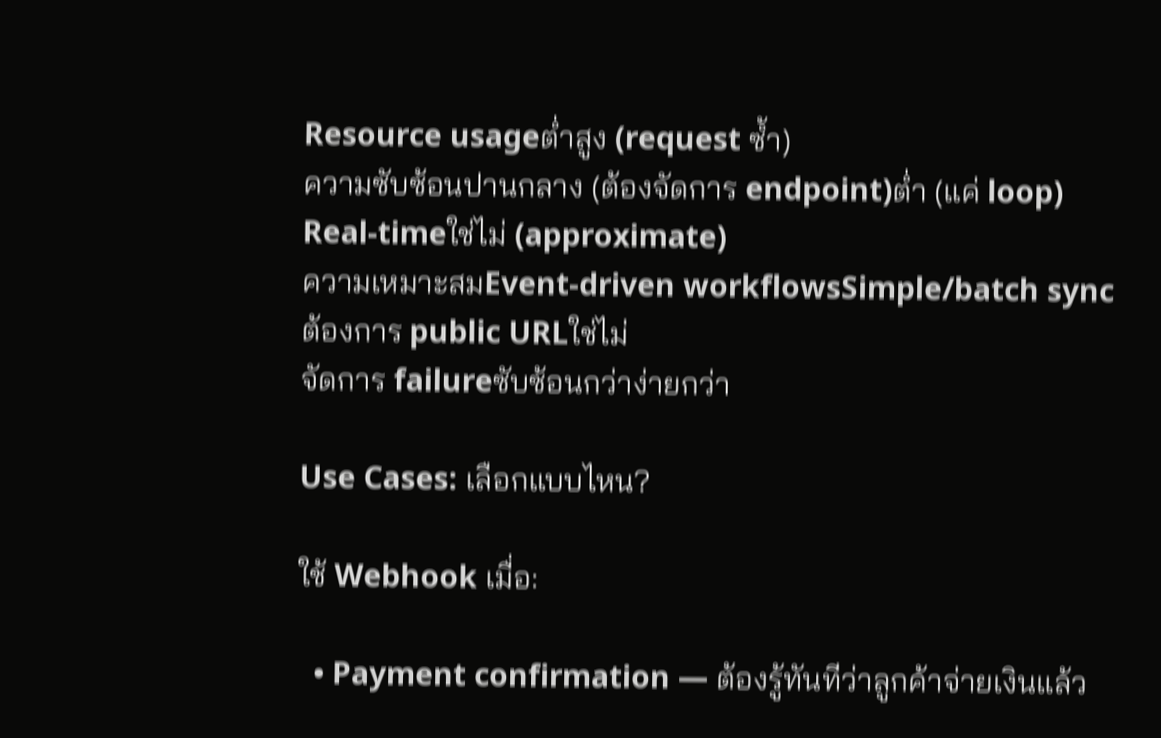Resource usageต่ำสูง (request ซ้ำ)
ความซับซ้อนปานกลาง (ต้องจัดการ endpoint)ต่ำ (แค่ loop)
Real-timeใช่ไม่ (approximate)
ความเหมาะสมEvent-driven workflowsSimple/batch sync
ต้องการ public URLใช่ไม่
จัดการ failureซับซ้อนกว่าง่ายกว่า

Use Cases: เลือกแบบไหน?

ใช้ Webhook เมื่อ:

  • Payment confirmation — ต้องรู้ทันทีว่าลูกค้าจ่ายเงินแล้ว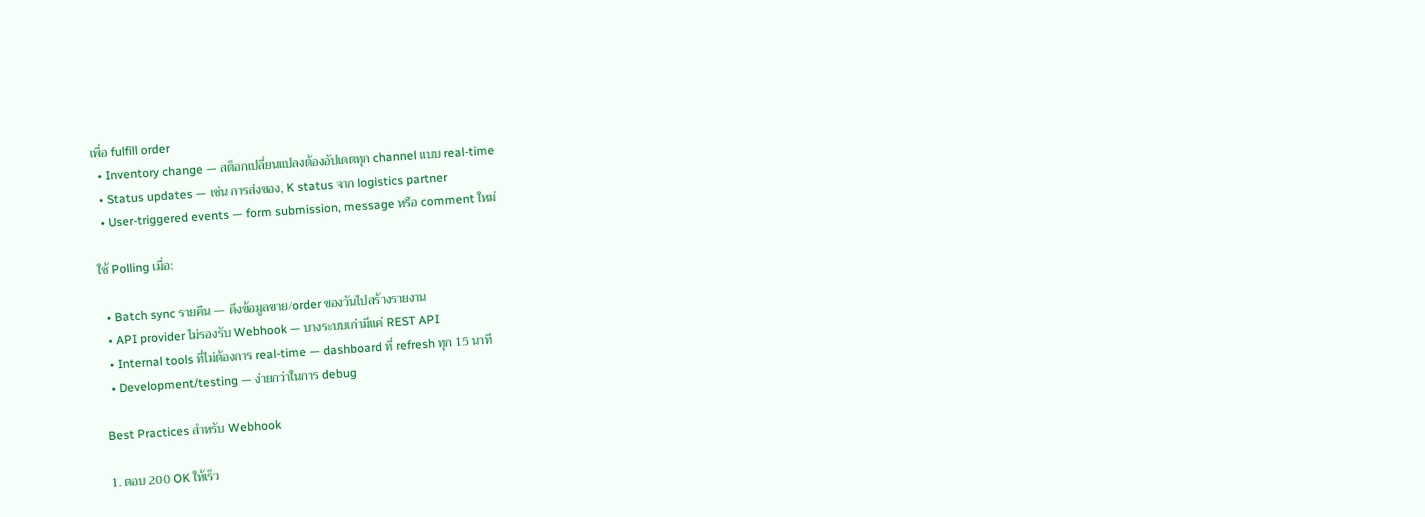เพื่อ fulfill order
  • Inventory change — สต็อกเปลี่ยนแปลงต้องอัปเดตทุก channel แบบ real-time
  • Status updates — เช่น การส่งของ, K status จาก logistics partner
  • User-triggered events — form submission, message หรือ comment ใหม่

ใช้ Polling เมื่อ:

  • Batch sync รายคืน — ดึงข้อมูลขาย/order ของวันไปสร้างรายงาน
  • API provider ไม่รองรับ Webhook — บางระบบเก่ามีแค่ REST API
  • Internal tools ที่ไม่ต้องการ real-time — dashboard ที่ refresh ทุก 15 นาที
  • Development/testing — ง่ายกว่าในการ debug

Best Practices สำหรับ Webhook

1. ตอบ 200 OK ให้เร็ว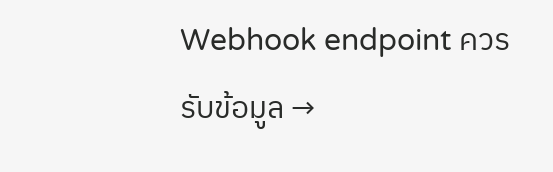Webhook endpoint ควรรับข้อมูล →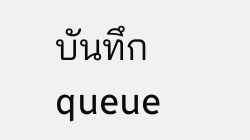บันทึก queue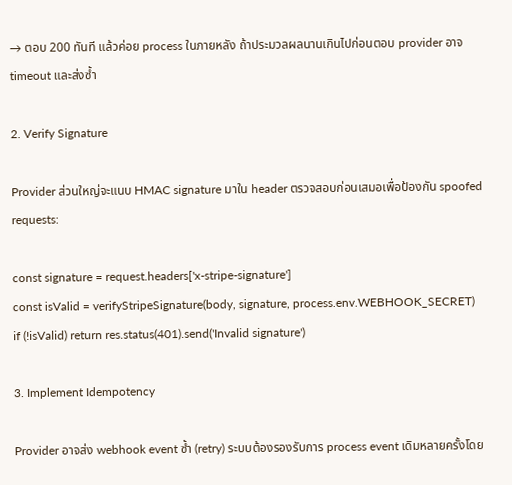→ ตอบ 200 ทันที แล้วค่อย process ในภายหลัง ถ้าประมวลผลนานเกินไปก่อนตอบ provider อาจ timeout และส่งซ้ำ

2. Verify Signature

Provider ส่วนใหญ่จะแนบ HMAC signature มาใน header ตรวจสอบก่อนเสมอเพื่อป้องกัน spoofed requests:

const signature = request.headers['x-stripe-signature']
const isValid = verifyStripeSignature(body, signature, process.env.WEBHOOK_SECRET)
if (!isValid) return res.status(401).send('Invalid signature')

3. Implement Idempotency

Provider อาจส่ง webhook event ซ้ำ (retry) ระบบต้องรองรับการ process event เดิมหลายครั้งโดย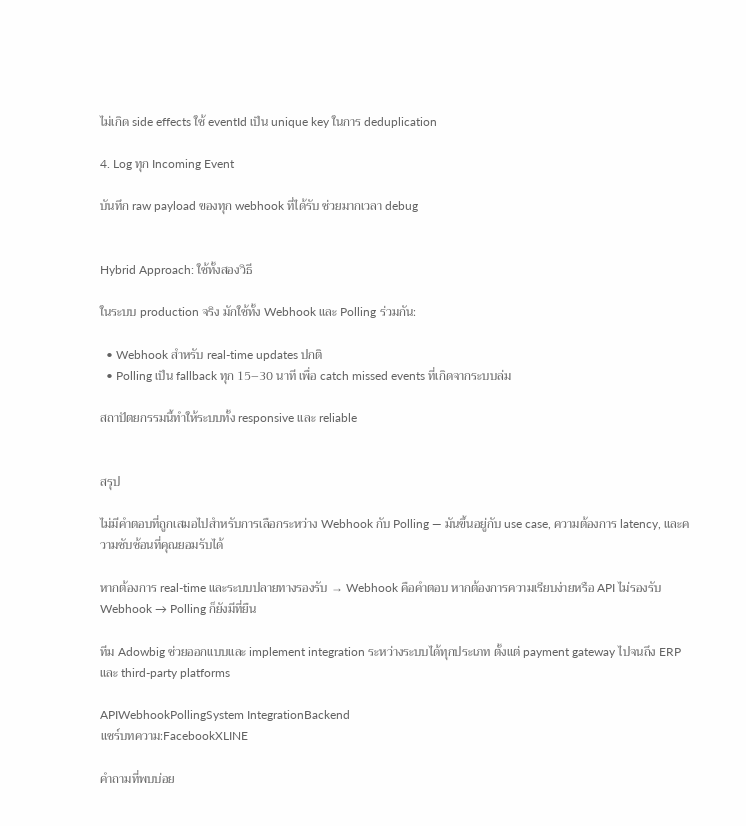ไม่เกิด side effects ใช้ eventId เป็น unique key ในการ deduplication

4. Log ทุก Incoming Event

บันทึก raw payload ของทุก webhook ที่ได้รับ ช่วยมากเวลา debug


Hybrid Approach: ใช้ทั้งสองวิธี

ในระบบ production จริง มักใช้ทั้ง Webhook และ Polling ร่วมกัน:

  • Webhook สำหรับ real-time updates ปกติ
  • Polling เป็น fallback ทุก 15–30 นาที เพื่อ catch missed events ที่เกิดจากระบบล่ม

สถาปัตยกรรมนี้ทำให้ระบบทั้ง responsive และ reliable


สรุป

ไม่มีคำตอบที่ถูกเสมอไปสำหรับการเลือกระหว่าง Webhook กับ Polling — มันขึ้นอยู่กับ use case, ความต้องการ latency, และความซับซ้อนที่คุณยอมรับได้

หากต้องการ real-time และระบบปลายทางรองรับ → Webhook คือคำตอบ หากต้องการความเรียบง่ายหรือ API ไม่รองรับ Webhook → Polling ก็ยังมีที่ยืน

ทีม Adowbig ช่วยออกแบบและ implement integration ระหว่างระบบได้ทุกประเภท ตั้งแต่ payment gateway ไปจนถึง ERP และ third-party platforms

APIWebhookPollingSystem IntegrationBackend
แชร์บทความ:FacebookXLINE

คำถามที่พบบ่อย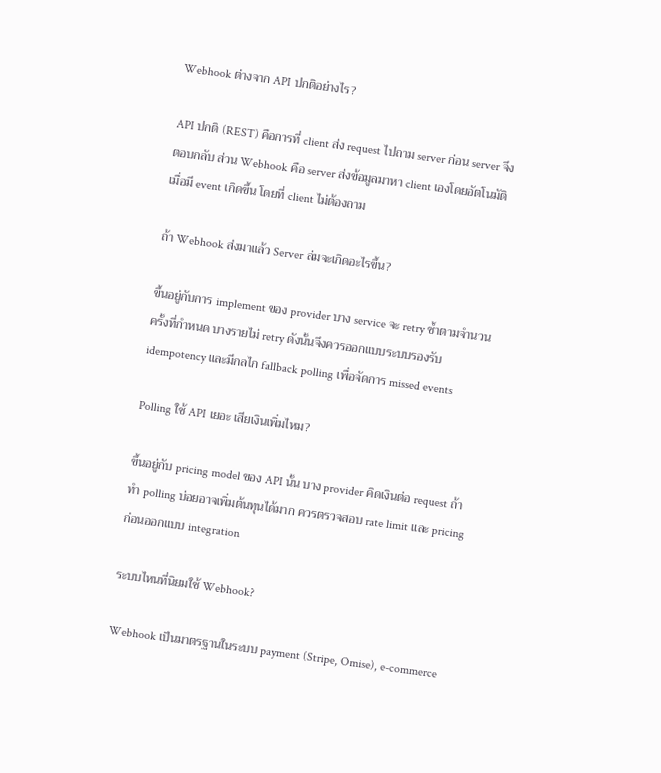Webhook ต่างจาก API ปกติอย่างไร?

API ปกติ (REST) คือการที่ client ส่ง request ไปถาม server ก่อน server จึงตอบกลับ ส่วน Webhook คือ server ส่งข้อมูลมาหา client เองโดยอัตโนมัติเมื่อมี event เกิดขึ้น โดยที่ client ไม่ต้องถาม

ถ้า Webhook ส่งมาแล้ว Server ล่มจะเกิดอะไรขึ้น?

ขึ้นอยู่กับการ implement ของ provider บาง service จะ retry ซ้ำตามจำนวนครั้งที่กำหนด บางรายไม่ retry ดังนั้นจึงควรออกแบบระบบรองรับ idempotency และมีกลไก fallback polling เพื่อจัดการ missed events

Polling ใช้ API เยอะ เสียเงินเพิ่มไหม?

ขึ้นอยู่กับ pricing model ของ API นั้น บาง provider คิดเงินต่อ request ถ้าทำ polling บ่อยอาจเพิ่มต้นทุนได้มาก ควรตรวจสอบ rate limit และ pricing ก่อนออกแบบ integration

ระบบไหนที่นิยมใช้ Webhook?

Webhook เป็นมาตรฐานในระบบ payment (Stripe, Omise), e-commerce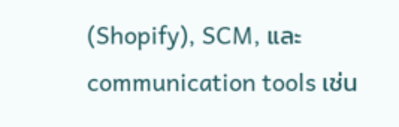(Shopify), SCM, และ communication tools เช่น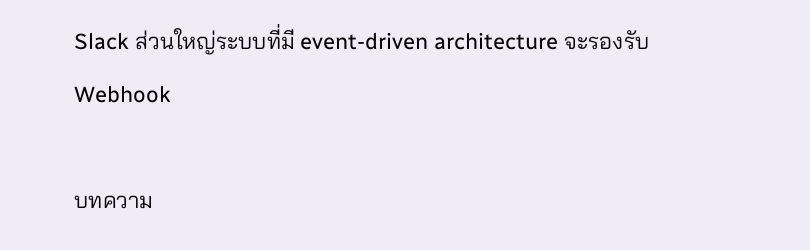Slack ส่วนใหญ่ระบบที่มี event-driven architecture จะรองรับ Webhook

บทความ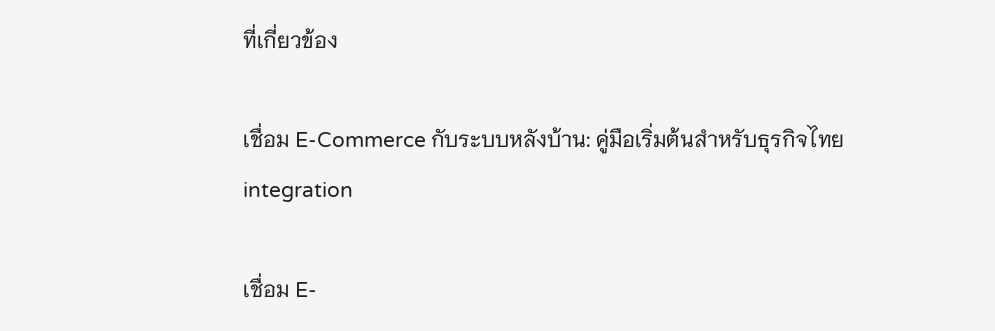ที่เกี่ยวข้อง

เชื่อม E-Commerce กับระบบหลังบ้าน: คู่มือเริ่มต้นสำหรับธุรกิจไทย
integration

เชื่อม E-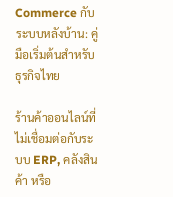Commerce กับระบบหลังบ้าน: คู่มือเริ่มต้นสำหรับธุรกิจไทย

ร้านค้าออนไลน์ที่ไม่เชื่อมต่อกับระบบ ERP, คลังสินค้า หรือ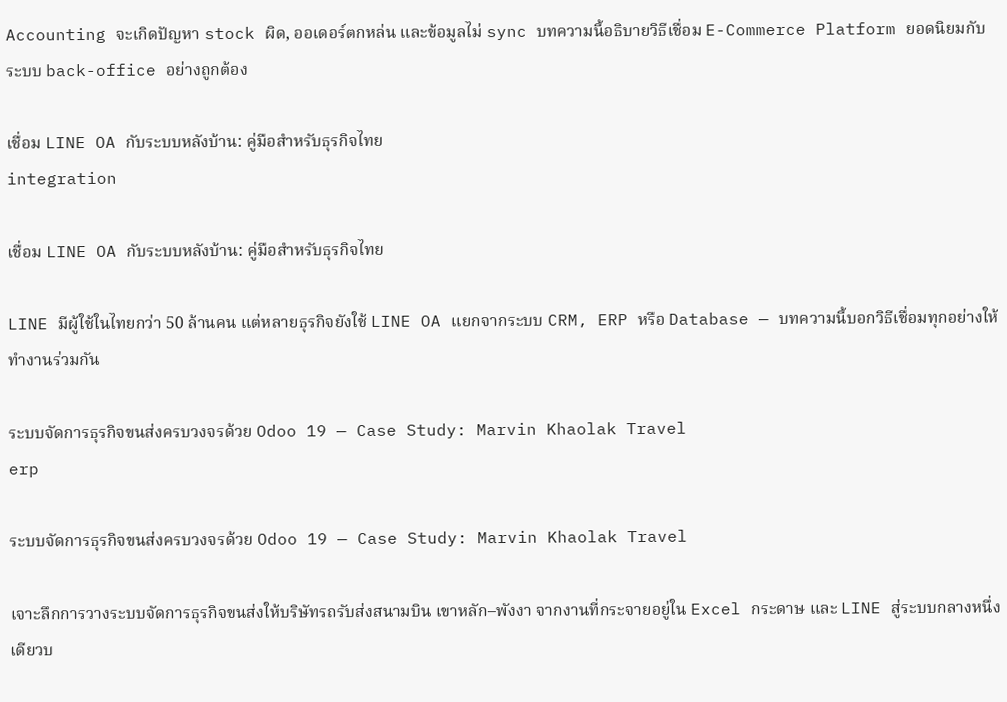Accounting จะเกิดปัญหา stock ผิด, ออเดอร์ตกหล่น และข้อมูลไม่ sync บทความนี้อธิบายวิธีเชื่อม E-Commerce Platform ยอดนิยมกับระบบ back-office อย่างถูกต้อง

เชื่อม LINE OA กับระบบหลังบ้าน: คู่มือสำหรับธุรกิจไทย
integration

เชื่อม LINE OA กับระบบหลังบ้าน: คู่มือสำหรับธุรกิจไทย

LINE มีผู้ใช้ในไทยกว่า 50 ล้านคน แต่หลายธุรกิจยังใช้ LINE OA แยกจากระบบ CRM, ERP หรือ Database — บทความนี้บอกวิธีเชื่อมทุกอย่างให้ทำงานร่วมกัน

ระบบจัดการธุรกิจขนส่งครบวงจรด้วย Odoo 19 — Case Study: Marvin Khaolak Travel
erp

ระบบจัดการธุรกิจขนส่งครบวงจรด้วย Odoo 19 — Case Study: Marvin Khaolak Travel

เจาะลึกการวางระบบจัดการธุรกิจขนส่งให้บริษัทรถรับส่งสนามบิน เขาหลัก–พังงา จากงานที่กระจายอยู่ใน Excel กระดาษ และ LINE สู่ระบบกลางหนึ่งเดียวบ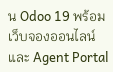น Odoo 19 พร้อมเว็บจองออนไลน์และ Agent Portal